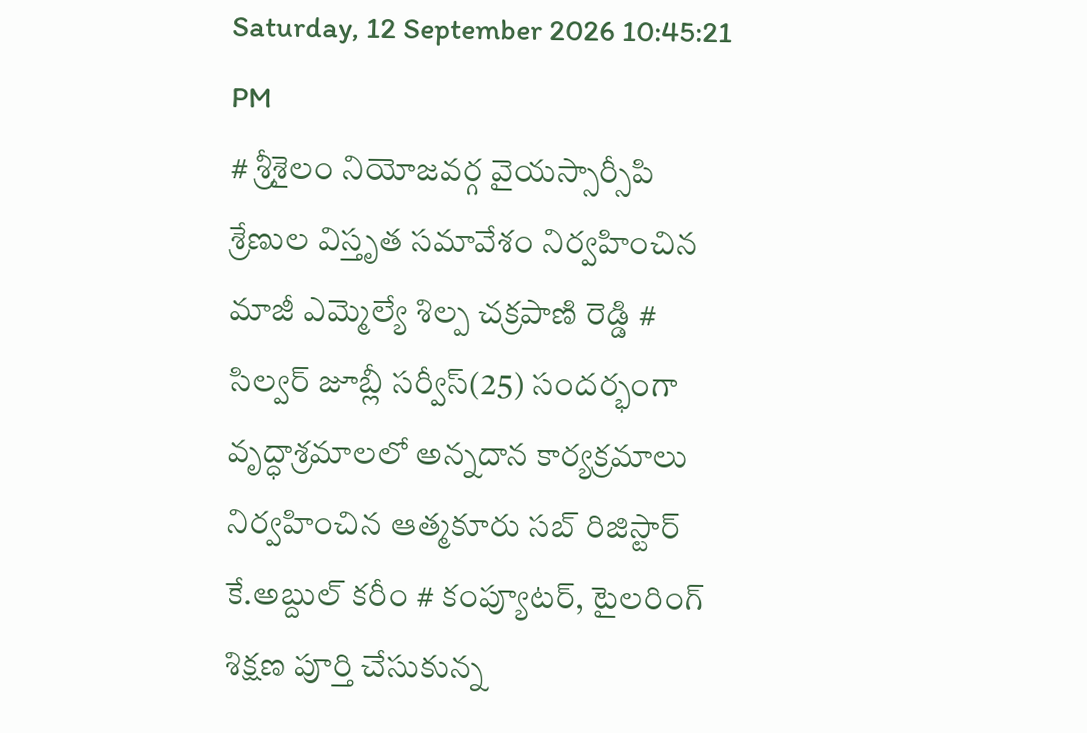Saturday, 12 September 2026 10:45:21 PM
# శ్రీశైలం నియోజవర్గ వైయస్సార్సీపి శ్రేణుల విస్తృత సమావేశం నిర్వహించిన మాజీ ఎమ్మెల్యే శిల్ప చక్రపాణి రెడ్డి # సిల్వర్ జూబ్లీ సర్వీస్(25) సందర్భంగా వృద్ధాశ్రమాలలో అన్నదాన కార్యక్రమాలు నిర్వహించిన ఆత్మకూరు సబ్ రిజిస్టార్ కే.అబ్దుల్ కరీం # కంప్యూటర్, టైలరింగ్ శిక్షణ పూర్తి చేసుకున్న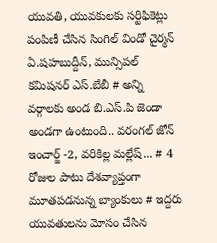యువతి, యువకులకు సర్టిఫికెట్లు పంపిణీ చేసిన సింగిల్ విండో చైర్మన్ ఏ.షహబుద్దీన్, మున్సిపల్ కమిషనర్ ఎస్.బేబీ # అన్ని వర్గాలకు అండ బి.ఎస్.పి జెండా అండగా ఉంటుంది.. వరంగల్ జోన్ ఇంచార్జ్ -2, వరికిల్ల మల్లేష్... # 4 రోజుల పాటు దేశవ్యాప్తంగా మూతపడనున్న బ్యాంకులు # ఇద్దరు యువతులను మోసం చేసిన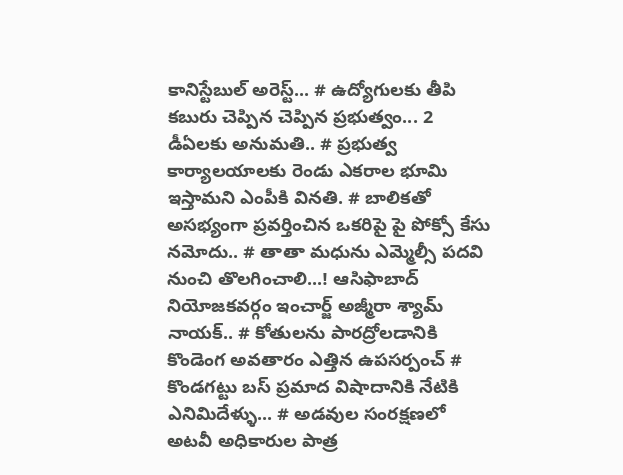కానిస్టేబుల్ అరెస్ట్... # ఉద్యోగులకు తీపి కబురు చెప్పిన చెప్పిన ప్రభుత్వం... 2 డీఏలకు అనుమతి.. # ప్రభుత్వ కార్యాలయాలకు రెండు ఎకరాల భూమి ఇస్తామని ఎంపీకి వినతి. # బాలికతో అసభ్యంగా ప్రవర్తించిన ఒకరిపై పై పోక్సో కేసు నమోదు.. # తాతా మధును ఎమ్మెల్సీ పదవి నుంచి తొలగించాలి...! ఆసిఫాబాద్ నియోజకవర్గం ఇంచార్జ్ అజ్మీరా శ్యామ్ నాయక్.. # కోతులను పారద్రోలడానికి కొండెంగ అవతారం ఎత్తిన ఉపసర్పంచ్ # కొండగట్టు బస్ ప్రమాద విషాదానికి నేటికి ఎనిమిదేళ్ళు... # అడవుల సంరక్షణలో అటవీ అధికారుల పాత్ర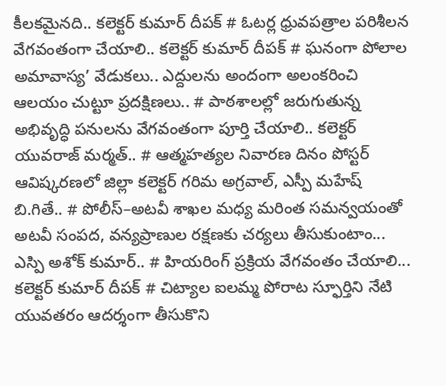కీలకమైనది.. కలెక్టర్ కుమార్ దీపక్ # ఓటర్ల ధ్రువపత్రాల పరిశీలన వేగవంతంగా చేయాలి.. కలెక్టర్ కుమార్ దీపక్ # ఘనంగా పోలాల అమావాస్య’ వేడుకలు.. ఎద్దులను అందంగా అలంకరించి ఆలయం చుట్టూ ప్రదక్షిణలు.. # పాఠశాలల్లో జరుగుతున్న అభివృద్ధి పనులను వేగవంతంగా పూర్తి చేయాలి.. కలెక్టర్ యువరాజ్ మర్మత్.. # ఆత్మహత్యల నివారణ దినం పోస్టర్ ఆవిష్కరణలో జిల్లా కలెక్టర్ గరిమ అగ్రవాల్, ఎస్పీ మహేష్ బి.గితే.. # పోలీస్–అటవీ శాఖల మధ్య మరింత సమన్వయంతో అటవీ సంపద, వన్యప్రాణుల రక్షణకు చర్యలు తీసుకుంటాం... ఎస్పి అశోక్ కుమార్.. # హియరింగ్ ప్రక్రియ వేగవంతం చేయాలి... కలెక్టర్ కుమార్ దీపక్ # చిట్యాల ఐలమ్మ పోరాట స్ఫూర్తిని నేటి యువతరం ఆదర్శంగా తీసుకొని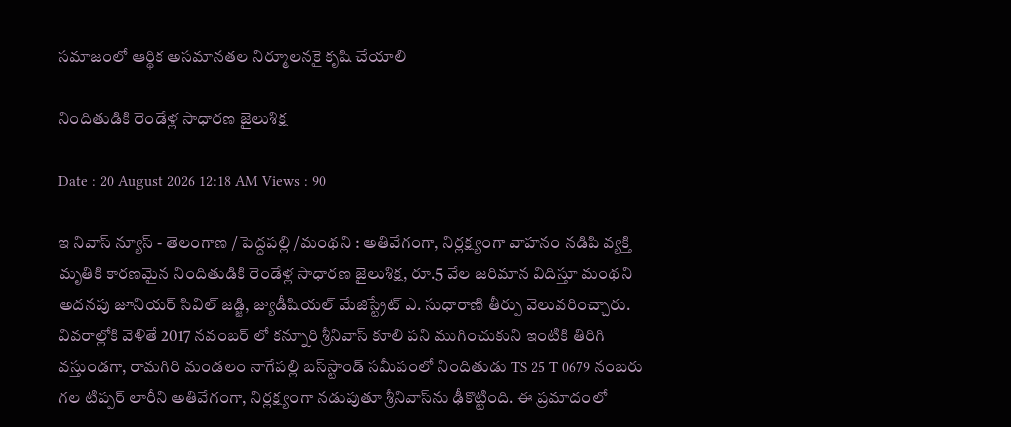సమాజంలో ఆర్థిక అసమానతల నిర్మూలనకై కృషి చేయాలి

నిందితుడికి రెండేళ్ల సాధారణ జైలుశిక్ష

Date : 20 August 2026 12:18 AM Views : 90

ఇ నివాస్ న్యూస్ - తెలంగాణ / పెద్దపల్లి /మంథని : అతివేగంగా, నిర్లక్ష్యంగా వాహనం నడిపి వ్యక్తి మృతికి కారణమైన నిందితుడికి రెండేళ్ల సాధారణ జైలుశిక్ష, రూ.5 వేల జరిమాన విదిస్తూ మంథని అదనపు జూనియర్ సివిల్ జడ్జి, జ్యుడీషియల్ మేజిస్ట్రేట్ ఎ. సుధారాణి తీర్పు వెలువరించ్చారు. వివరాల్లోకి వెళితే 2017 నవంబర్ లో కన్నూరి శ్రీనివాస్ కూలి పని ముగించుకుని ఇంటికి తిరిగి వస్తుండగా, రామగిరి మండలం నాగేపల్లి బస్‌స్టాండ్ సమీపంలో నిందితుడు TS 25 T 0679 నంబరు గల టిప్పర్ లారీని అతివేగంగా, నిర్లక్ష్యంగా నడుపుతూ శ్రీనివాస్‌ను ఢీకొట్టింది. ఈ ప్రమాదంలో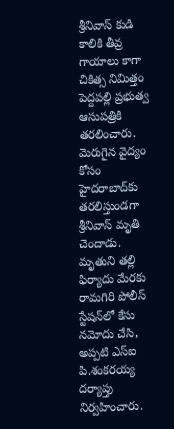శ్రీనివాస్ కుడి కాలికి తీవ్ర గాయాలు కాగా చికిత్స నిమిత్తం పెద్దపల్లి ప్రభుత్వ ఆసుపత్రికి తరలించారు. మెరుగైన వైద్యం కోసం హైదరాబాద్‌కు తరలిస్తుండగా శ్రీనివాస్ మృతి చెందాడు. మృతుని తల్లి ఫిర్యాదు మేరకు రామగిరి పోలీస్ స్టేషన్‌లో కేసు నమోదు చేసి, అప్పటి ఎస్‌ఐ పి.శంకరయ్య దర్యాప్తు నిర్వహించారు.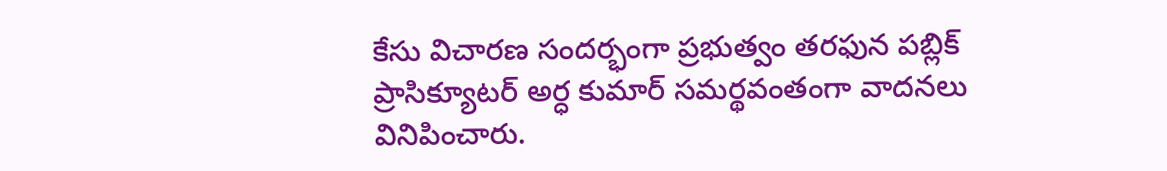కేసు విచారణ సందర్భంగా ప్రభుత్వం తరఫున పబ్లిక్ ప్రాసిక్యూటర్ అర్ధ కుమార్ సమర్థవంతంగా వాదనలు వినిపించారు.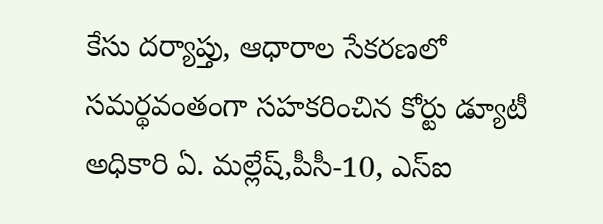కేసు దర్యాప్తు, ఆధారాల సేకరణలో సమర్థవంతంగా సహకరించిన కోర్టు డ్యూటీ అధికారి ఏ. మల్లేష్,పీసీ-10, ఎస్‌ఐ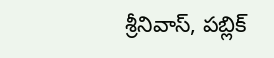శ్రీనివాస్, పబ్లిక్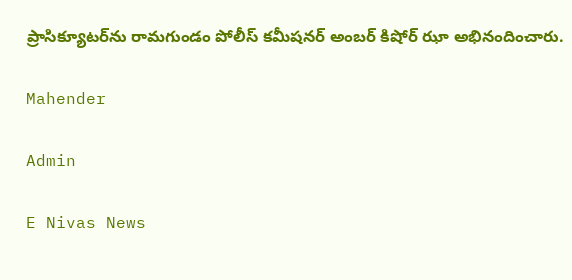ప్రాసిక్యూటర్‌ను రామగుండం పోలీస్ కమీషనర్ అంబర్ కిషోర్ ఝా అభినందించారు.

Mahender

Admin

E Nivas News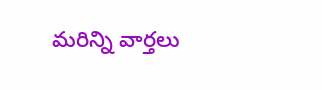మరిన్ని వార్తలు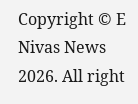Copyright © E Nivas News 2026. All right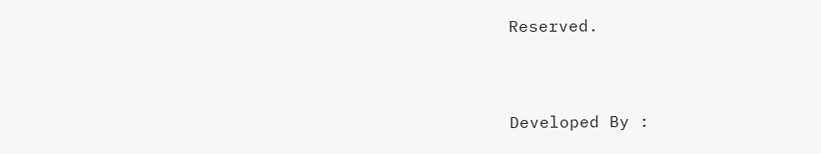Reserved.



Developed By :